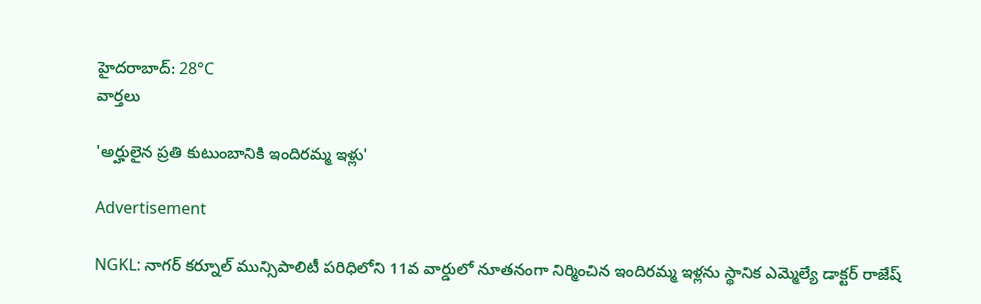హైదరాబాద్: 28°C
వార్తలు

'అర్హులైన ప్రతి కుటుంబానికి ఇందిరమ్మ ఇళ్లు'

Advertisement

NGKL: నాగర్ కర్నూల్ మున్సిపాలిటీ పరిధిలోని 11వ వార్డులో నూతనంగా నిర్మించిన ఇందిరమ్మ ఇళ్లను స్థానిక ఎమ్మెల్యే డాక్టర్ రాజేష్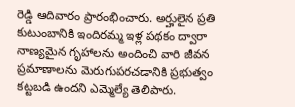రెడ్డి ఆదివారం ప్రారంభించారు. అర్హులైన ప్రతి కుటుంబానికి ఇందిరమ్మ ఇళ్ల పథకం ద్వారా నాణ్యమైన గృహాలను అందించి వారి జీవన ప్రమాణాలను మెరుగుపరచడానికి ప్రభుత్వం కట్టబడి ఉందని ఎమ్మెల్యే తెలిపారు.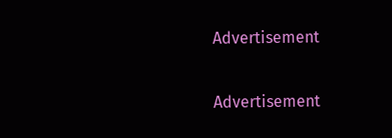Advertisement

Advertisement